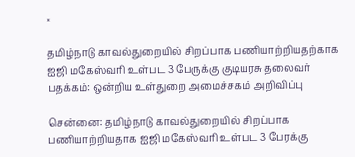×

தமிழ்நாடு காவல்துறையில் சிறப்பாக பணியாற்றியதற்காக ஐஜி மகேஸ்வரி உள்பட 3 பேருக்கு குடியரசு தலைவர் பதக்கம்: ஒன்றிய உள்துறை அமைச்சகம் அறிவிப்பு

சென்னை: தமிழ்நாடு காவல்துறையில் சிறப்பாக பணியாற்றியதாக ஐஜி மகேஸ்வரி உள்பட 3 பேரக்கு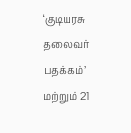‘குடியரசு தலைவர் பதக்கம்’ மற்றும் 21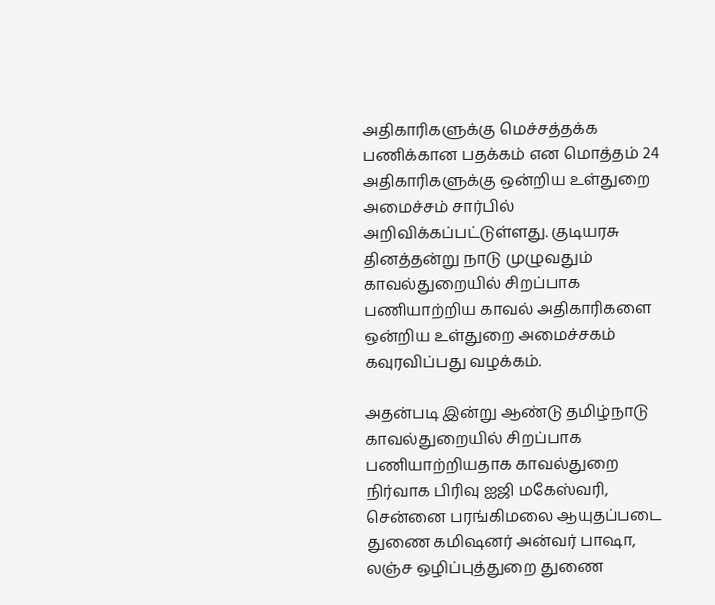அதிகாரிகளுக்கு மெச்சத்தக்க பணிக்கான பதக்கம் என மொத்தம் 24 அதிகாரிகளுக்கு ஒன்றிய உள்துறை அமைச்சம் சார்பில் அறிவிக்கப்பட்டுள்ளது. குடியரசு தினத்தன்று நாடு முழுவதும் காவல்துறையில் சிறப்பாக பணியாற்றிய காவல் அதிகாரிகளை ஒன்றிய உள்துறை அமைச்சகம் கவுரவிப்பது வழக்கம்.

அதன்படி இன்று ஆண்டு தமிழ்நாடு காவல்துறையில் சிறப்பாக பணியாற்றியதாக காவல்துறை நிர்வாக பிரிவு ஐஜி மகேஸ்வரி, சென்னை பரங்கிமலை ஆயுதப்படை துணை கமிஷனர் அன்வர் பாஷா, லஞ்ச ஒழிப்புத்துறை துணை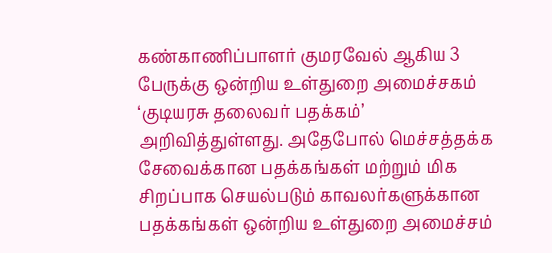கண்காணிப்பாளர் குமரவேல் ஆகிய 3 பேருக்கு ஒன்றிய உள்துறை அமைச்சகம் ‘குடியரசு தலைவர் பதக்கம்’ அறிவித்துள்ளது. அதேபோல் மெச்சத்தக்க சேவைக்கான பதக்கங்கள் மற்றும் மிக சிறப்பாக செயல்படும் காவலர்களுக்கான பதக்கங்கள் ஒன்றிய உள்துறை அமைச்சம்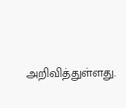அறிவித்துள்ளது.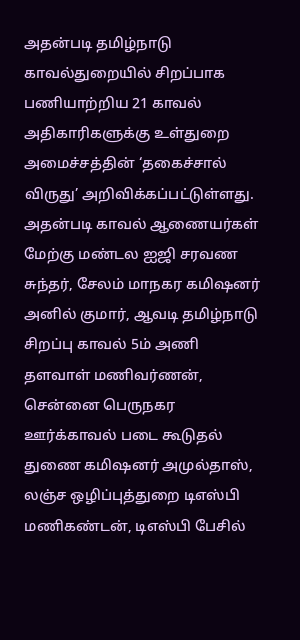அதன்படி தமிழ்நாடு காவல்துறையில் சிறப்பாக பணியாற்றிய 21 காவல் அதிகாரிகளுக்கு உள்துறை அமைச்சத்தின் ‘தகைச்சால் விருது’ அறிவிக்கப்பட்டுள்ளது. அதன்படி காவல் ஆணையர்கள் மேற்கு மண்டல ஐஜி சரவண சுந்தர், சேலம் மாநகர கமிஷனர் அனில் குமார், ஆவடி தமிழ்நாடு சிறப்பு காவல் 5ம் அணி தளவாள் மணிவர்ணன், சென்னை பெருநகர ஊர்க்காவல் படை கூடுதல் துணை கமிஷனர் அமுல்தாஸ், லஞ்ச ஒழிப்புத்துறை டிஎஸ்பி மணிகண்டன், டிஎஸ்பி பேசில்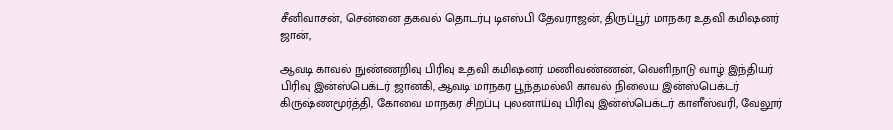சீனிவாசன், சென்னை தகவல் தொடர்பு டிஎஸ்பி தேவராஜன், திருப்பூர் மாநகர உதவி கமிஷனர் ஜான்,

ஆவடி காவல் நுண்ணறிவு பிரிவு உதவி கமிஷனர் மணிவண்ணன், வெளிநாடு வாழ் இந்தியர் பிரிவு இன்ஸ்பெக்டர் ஜானகி, ஆவடி மாநகர பூந்தமல்லி காவல் நிலைய இன்ஸ்பெக்டர் கிருஷ்ணமூர்த்தி, கோவை மாநகர சிறப்பு புலனாய்வு பிரிவு இன்ஸ்பெக்டர் காளீஸ்வரி, வேலூர்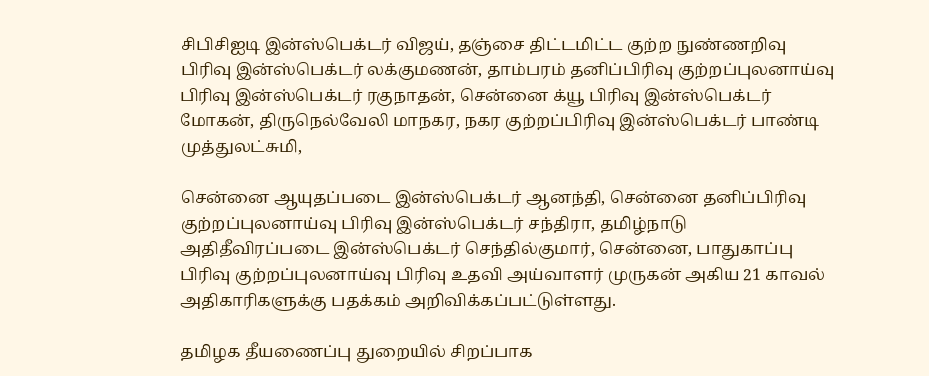சிபிசிஐடி இன்ஸ்பெக்டர் விஜய், தஞ்சை திட்டமிட்ட குற்ற நுண்ணறிவு பிரிவு இன்ஸ்பெக்டர் லக்குமணன், தாம்பரம் தனிப்பிரிவு குற்றப்புலனாய்வு பிரிவு இன்ஸ்பெக்டர் ரகுநாதன், சென்னை க்யூ பிரிவு இன்ஸ்பெக்டர் மோகன், திருநெல்வேலி மாநகர, நகர குற்றப்பிரிவு இன்ஸ்பெக்டர் பாண்டி முத்துலட்சுமி,

சென்னை ஆயுதப்படை இன்ஸ்பெக்டர் ஆனந்தி, சென்னை தனிப்பிரிவு குற்றப்புலனாய்வு பிரிவு இன்ஸ்பெக்டர் சந்திரா, தமிழ்நாடு அதிதீவிரப்படை இன்ஸ்பெக்டர் செந்தில்குமார், சென்னை, பாதுகாப்பு பிரிவு குற்றப்புலனாய்வு பிரிவு உதவி அய்வாளர் முருகன் அகிய 21 காவல் அதிகாரிகளுக்கு பதக்கம் அறிவிக்கப்பட்டுள்ளது.

தமிழக தீயணைப்பு துறையில் சிறப்பாக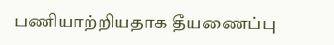பணியாற்றியதாக தீயணைப்பு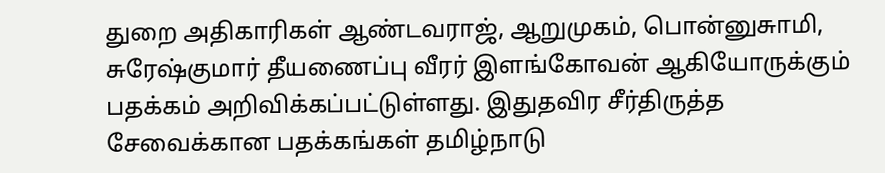துறை அதிகாரிகள் ஆண்டவராஜ், ஆறுமுகம், பொன்னுசுாமி, சுரேஷ்குமார் தீயணைப்பு வீரர் இளங்கோவன் ஆகியோருக்கும் பதக்கம் அறிவிக்கப்பட்டுள்ளது. இதுதவிர சீர்திருத்த சேவைக்கான பதக்கங்கள் தமிழ்நாடு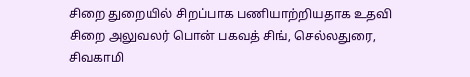சிறை துறையில் சிறப்பாக பணியாற்றியதாக உதவி சிறை அலுவலர் பொன் பகவத் சிங், செல்லதுரை, சிவகாமி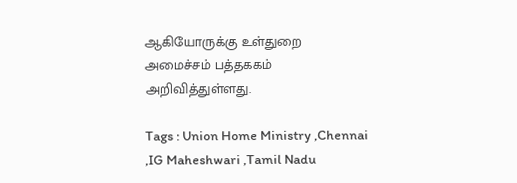ஆகியோருக்கு உள்துறை அமைச்சம் பத்தககம் அறிவித்துள்ளது.

Tags : Union Home Ministry ,Chennai ,IG Maheshwari ,Tamil Nadu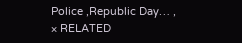Police ,Republic Day… ,
× RELATED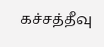கச்சத்தீவு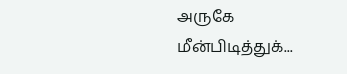அருகே மீன்பிடித்துக்...